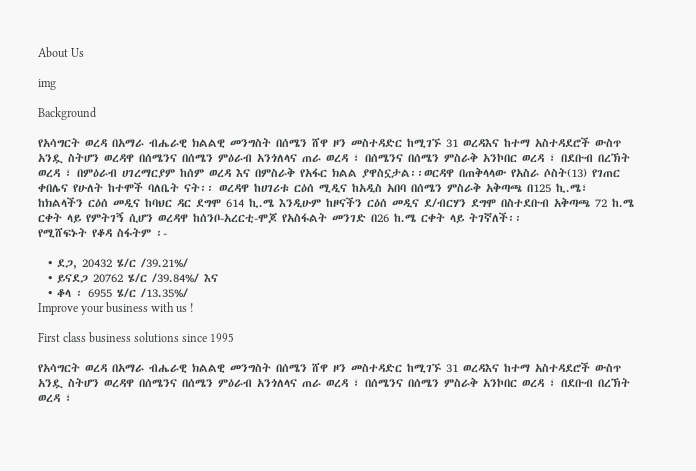About Us

img

Background

የአሳግርት ወረዳ በአማራ ብሔራዊ ክልልዊ መንግስት በሰሜን ሸዋ ዞን መስተዳድር ከሚገኙ 31 ወረዳእና ከተማ አስተዳደሮች ውስጥ አንዷ ስትሆን ወረዳዋ በሰሜንና በሰሜን ምዕራብ አንጎለላና ጠራ ወረዳ ፣ በሰሜንና በሰሜን ምስራቅ አንኮበር ወረዳ ፣ በደቡብ በረኽት ወረዳ ፣ በምዕራብ ሀገረማርያም ከሰም ወረዳ እና በምስራቅ የአፋር ክልል ያዋስኗታል፡፡ወርዳዋ በጠቅላላው የአስራ ሶስት(13) የገጠር ቀበሌና የሁለት ከተሞች ባለቤት ናት፡፡ ወረዳዋ ከሀገሪቱ ርዕሰ ሚዲና ከአዲስ አበባ በሰሜን ምስራቅ አቅጣጫ በ125 ኪ.ሜ፣ ከክልላችን ርዕሰ መዲና ከባህር ዳር ደግሞ 614 ኪ.ሜ እንዲሁም ከዞናችን ርዕሰ መዲና ደ/ብርሃን ደግሞ በስተደቡብ አቅጣጫ 72 ከ.ሜ ርቀት ላይ የምትገኝ ሲሆን ወረዳዋ ከሰንቦ-አረርቲ-ሞጆ የአስፋልት መንገድ በ26 ከ.ሜ ርቀት ላይ ትገኛለች፡፡
የሚሸፍኑት የቆዳ ስፋትም ፡-

  • ደጋ, 20432 ሄ/ር /39.21%/
  • ይናደጋ 20762 ሄ/ር /39.84%/ እና
  • ቆላ ፡ 6955 ሄ/ር /13.35%/
Improve your business with us !

First class business solutions since 1995

የአሳግርት ወረዳ በአማራ ብሔራዊ ክልልዊ መንግስት በሰሜን ሸዋ ዞን መስተዳድር ከሚገኙ 31 ወረዳእና ከተማ አስተዳደሮች ውስጥ አንዷ ስትሆን ወረዳዋ በሰሜንና በሰሜን ምዕራብ አንጎለላና ጠራ ወረዳ ፣ በሰሜንና በሰሜን ምስራቅ አንኮበር ወረዳ ፣ በደቡብ በረኽት ወረዳ ፣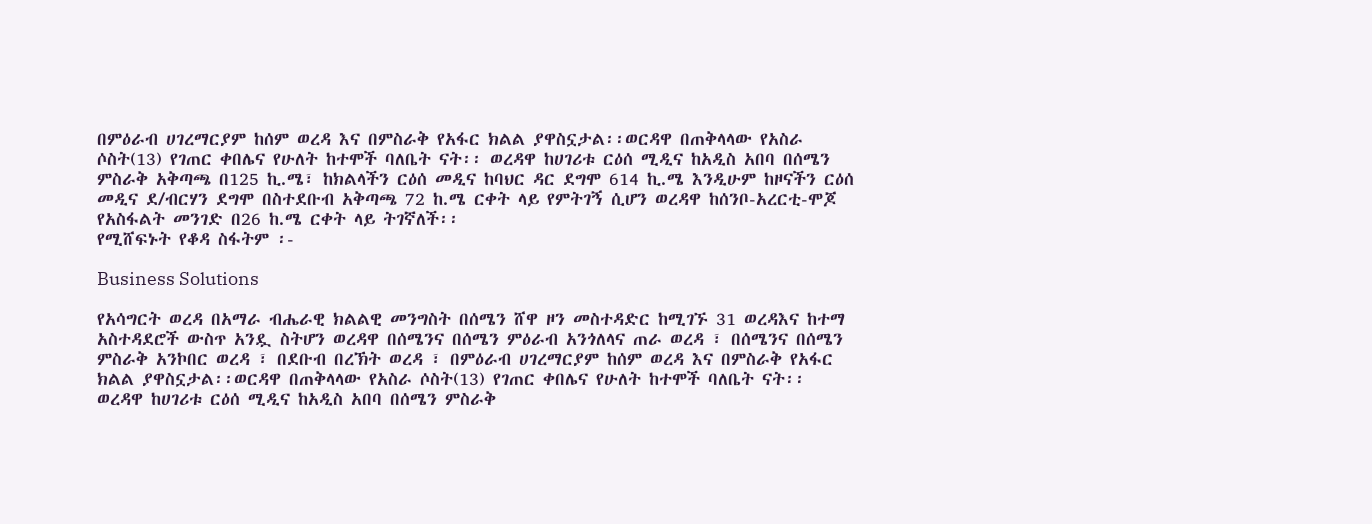በምዕራብ ሀገረማርያም ከሰም ወረዳ እና በምስራቅ የአፋር ክልል ያዋስኗታል፡፡ወርዳዋ በጠቅላላው የአስራ ሶስት(13) የገጠር ቀበሌና የሁለት ከተሞች ባለቤት ናት፡፡ ወረዳዋ ከሀገሪቱ ርዕሰ ሚዲና ከአዲስ አበባ በሰሜን ምስራቅ አቅጣጫ በ125 ኪ.ሜ፣ ከክልላችን ርዕሰ መዲና ከባህር ዳር ደግሞ 614 ኪ.ሜ እንዲሁም ከዞናችን ርዕሰ መዲና ደ/ብርሃን ደግሞ በስተደቡብ አቅጣጫ 72 ከ.ሜ ርቀት ላይ የምትገኝ ሲሆን ወረዳዋ ከሰንቦ-አረርቲ-ሞጆ የአስፋልት መንገድ በ26 ከ.ሜ ርቀት ላይ ትገኛለች፡፡
የሚሸፍኑት የቆዳ ስፋትም ፡-

Business Solutions

የአሳግርት ወረዳ በአማራ ብሔራዊ ክልልዊ መንግስት በሰሜን ሸዋ ዞን መስተዳድር ከሚገኙ 31 ወረዳእና ከተማ አስተዳደሮች ውስጥ አንዷ ስትሆን ወረዳዋ በሰሜንና በሰሜን ምዕራብ አንጎለላና ጠራ ወረዳ ፣ በሰሜንና በሰሜን ምስራቅ አንኮበር ወረዳ ፣ በደቡብ በረኽት ወረዳ ፣ በምዕራብ ሀገረማርያም ከሰም ወረዳ እና በምስራቅ የአፋር ክልል ያዋስኗታል፡፡ወርዳዋ በጠቅላላው የአስራ ሶስት(13) የገጠር ቀበሌና የሁለት ከተሞች ባለቤት ናት፡፡ ወረዳዋ ከሀገሪቱ ርዕሰ ሚዲና ከአዲስ አበባ በሰሜን ምስራቅ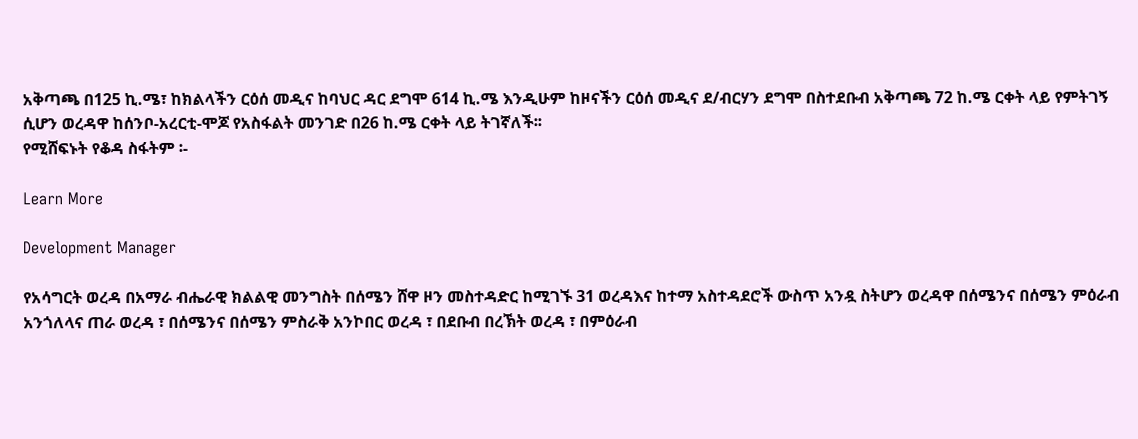አቅጣጫ በ125 ኪ.ሜ፣ ከክልላችን ርዕሰ መዲና ከባህር ዳር ደግሞ 614 ኪ.ሜ እንዲሁም ከዞናችን ርዕሰ መዲና ደ/ብርሃን ደግሞ በስተደቡብ አቅጣጫ 72 ከ.ሜ ርቀት ላይ የምትገኝ ሲሆን ወረዳዋ ከሰንቦ-አረርቲ-ሞጆ የአስፋልት መንገድ በ26 ከ.ሜ ርቀት ላይ ትገኛለች፡፡
የሚሸፍኑት የቆዳ ስፋትም ፡-

Learn More

Development Manager

የአሳግርት ወረዳ በአማራ ብሔራዊ ክልልዊ መንግስት በሰሜን ሸዋ ዞን መስተዳድር ከሚገኙ 31 ወረዳእና ከተማ አስተዳደሮች ውስጥ አንዷ ስትሆን ወረዳዋ በሰሜንና በሰሜን ምዕራብ አንጎለላና ጠራ ወረዳ ፣ በሰሜንና በሰሜን ምስራቅ አንኮበር ወረዳ ፣ በደቡብ በረኽት ወረዳ ፣ በምዕራብ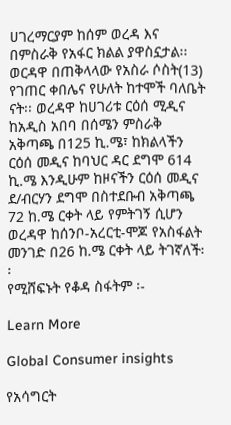ሀገረማርያም ከሰም ወረዳ እና በምስራቅ የአፋር ክልል ያዋስኗታል፡፡ወርዳዋ በጠቅላላው የአስራ ሶስት(13) የገጠር ቀበሌና የሁለት ከተሞች ባለቤት ናት፡፡ ወረዳዋ ከሀገሪቱ ርዕሰ ሚዲና ከአዲስ አበባ በሰሜን ምስራቅ አቅጣጫ በ125 ኪ.ሜ፣ ከክልላችን ርዕሰ መዲና ከባህር ዳር ደግሞ 614 ኪ.ሜ እንዲሁም ከዞናችን ርዕሰ መዲና ደ/ብርሃን ደግሞ በስተደቡብ አቅጣጫ 72 ከ.ሜ ርቀት ላይ የምትገኝ ሲሆን ወረዳዋ ከሰንቦ-አረርቲ-ሞጆ የአስፋልት መንገድ በ26 ከ.ሜ ርቀት ላይ ትገኛለች፡፡
የሚሸፍኑት የቆዳ ስፋትም ፡-

Learn More

Global Consumer insights

የአሳግርት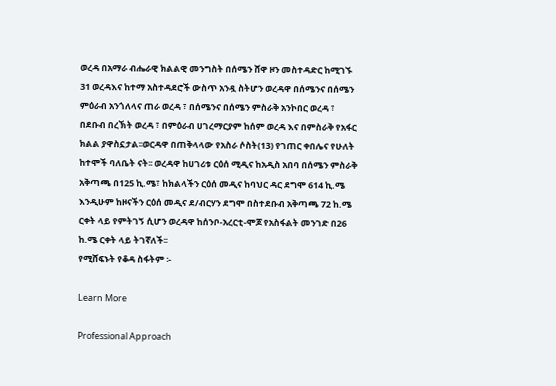ወረዳ በአማራ ብሔራዊ ክልልዊ መንግስት በሰሜን ሸዋ ዞን መስተዳድር ከሚገኙ 31 ወረዳእና ከተማ አስተዳደሮች ውስጥ አንዷ ስትሆን ወረዳዋ በሰሜንና በሰሜን ምዕራብ አንጎለላና ጠራ ወረዳ ፣ በሰሜንና በሰሜን ምስራቅ አንኮበር ወረዳ ፣ በደቡብ በረኽት ወረዳ ፣ በምዕራብ ሀገረማርያም ከሰም ወረዳ እና በምስራቅ የአፋር ክልል ያዋስኗታል፡፡ወርዳዋ በጠቅላላው የአስራ ሶስት(13) የገጠር ቀበሌና የሁለት ከተሞች ባለቤት ናት፡፡ ወረዳዋ ከሀገሪቱ ርዕሰ ሚዲና ከአዲስ አበባ በሰሜን ምስራቅ አቅጣጫ በ125 ኪ.ሜ፣ ከክልላችን ርዕሰ መዲና ከባህር ዳር ደግሞ 614 ኪ.ሜ እንዲሁም ከዞናችን ርዕሰ መዲና ደ/ብርሃን ደግሞ በስተደቡብ አቅጣጫ 72 ከ.ሜ ርቀት ላይ የምትገኝ ሲሆን ወረዳዋ ከሰንቦ-አረርቲ-ሞጆ የአስፋልት መንገድ በ26 ከ.ሜ ርቀት ላይ ትገኛለች፡፡
የሚሸፍኑት የቆዳ ስፋትም ፡-

Learn More

Professional Approach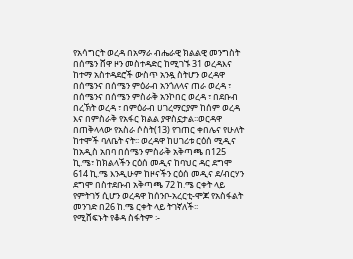የአሳግርት ወረዳ በአማራ ብሔራዊ ክልልዊ መንግስት በሰሜን ሸዋ ዞን መስተዳድር ከሚገኙ 31 ወረዳእና ከተማ አስተዳደሮች ውስጥ አንዷ ስትሆን ወረዳዋ በሰሜንና በሰሜን ምዕራብ አንጎለላና ጠራ ወረዳ ፣ በሰሜንና በሰሜን ምስራቅ አንኮበር ወረዳ ፣ በደቡብ በረኽት ወረዳ ፣ በምዕራብ ሀገረማርያም ከሰም ወረዳ እና በምስራቅ የአፋር ክልል ያዋስኗታል፡፡ወርዳዋ በጠቅላላው የአስራ ሶስት(13) የገጠር ቀበሌና የሁለት ከተሞች ባለቤት ናት፡፡ ወረዳዋ ከሀገሪቱ ርዕሰ ሚዲና ከአዲስ አበባ በሰሜን ምስራቅ አቅጣጫ በ125 ኪ.ሜ፣ ከክልላችን ርዕሰ መዲና ከባህር ዳር ደግሞ 614 ኪ.ሜ እንዲሁም ከዞናችን ርዕሰ መዲና ደ/ብርሃን ደግሞ በስተደቡብ አቅጣጫ 72 ከ.ሜ ርቀት ላይ የምትገኝ ሲሆን ወረዳዋ ከሰንቦ-አረርቲ-ሞጆ የአስፋልት መንገድ በ26 ከ.ሜ ርቀት ላይ ትገኛለች፡፡
የሚሸፍኑት የቆዳ ስፋትም ፡-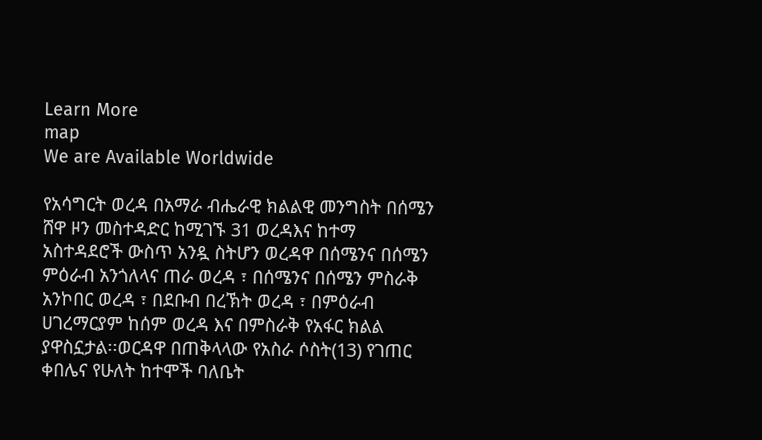Learn More
map
We are Available Worldwide

የአሳግርት ወረዳ በአማራ ብሔራዊ ክልልዊ መንግስት በሰሜን ሸዋ ዞን መስተዳድር ከሚገኙ 31 ወረዳእና ከተማ አስተዳደሮች ውስጥ አንዷ ስትሆን ወረዳዋ በሰሜንና በሰሜን ምዕራብ አንጎለላና ጠራ ወረዳ ፣ በሰሜንና በሰሜን ምስራቅ አንኮበር ወረዳ ፣ በደቡብ በረኽት ወረዳ ፣ በምዕራብ ሀገረማርያም ከሰም ወረዳ እና በምስራቅ የአፋር ክልል ያዋስኗታል፡፡ወርዳዋ በጠቅላላው የአስራ ሶስት(13) የገጠር ቀበሌና የሁለት ከተሞች ባለቤት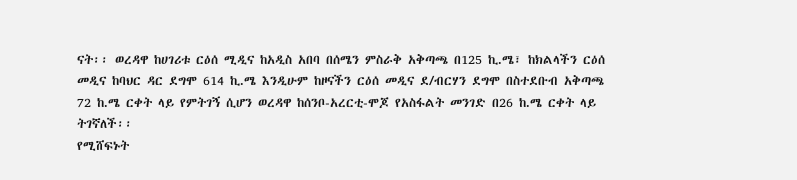ናት፡፡ ወረዳዋ ከሀገሪቱ ርዕሰ ሚዲና ከአዲስ አበባ በሰሜን ምስራቅ አቅጣጫ በ125 ኪ.ሜ፣ ከክልላችን ርዕሰ መዲና ከባህር ዳር ደግሞ 614 ኪ.ሜ እንዲሁም ከዞናችን ርዕሰ መዲና ደ/ብርሃን ደግሞ በስተደቡብ አቅጣጫ 72 ከ.ሜ ርቀት ላይ የምትገኝ ሲሆን ወረዳዋ ከሰንቦ-አረርቲ-ሞጆ የአስፋልት መንገድ በ26 ከ.ሜ ርቀት ላይ ትገኛለች፡፡
የሚሸፍኑት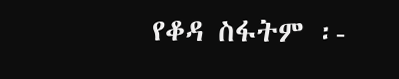የቆዳ ስፋትም ፡-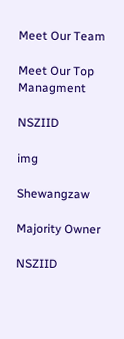Meet Our Team

Meet Our Top Managment

NSZIID

img

Shewangzaw

Majority Owner

NSZIID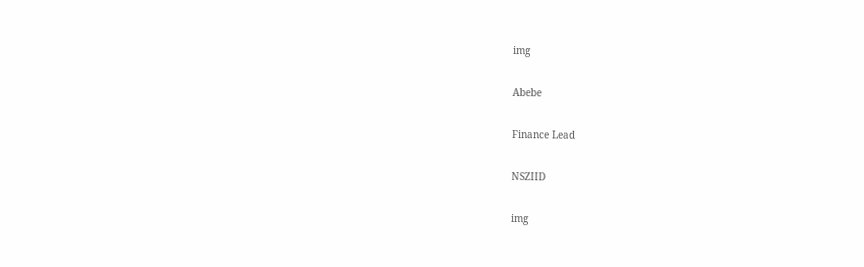img

Abebe

Finance Lead

NSZIID

img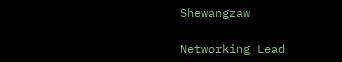Shewangzaw

Networking Lead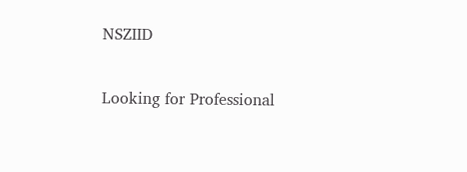NSZIID

Looking for Professional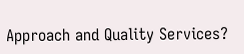Approach and Quality Services?